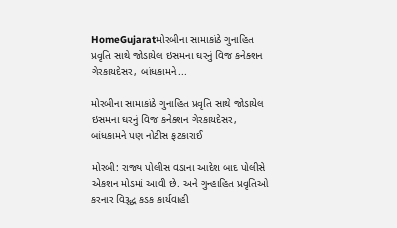HomeGujaratમોરબીના સામાકાંઠે ગુનાહિત પ્રવૃતિ સાથે જોડાયેલ ઇસમના ઘરનું વિજ કનેક્શન ગેરકાયદેસર, બાંધકામને...

મોરબીના સામાકાંઠે ગુનાહિત પ્રવૃતિ સાથે જોડાયેલ ઇસમના ઘરનું વિજ કનેક્શન ગેરકાયદેસર, બાંધકામને પણ નોટીસ ફટકારાઈ

મોરબી: રાજ્ય પોલીસ વડાના આદેશ બાદ પોલીસે એકશન મોડમાં આવી છે. અને ગુન્હાહિત પ્રવૃતિઓ કરનાર વિરૂદ્ધ કડક કાર્યવાહી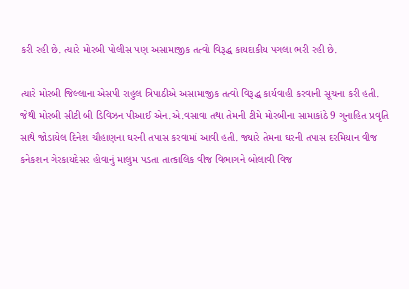કરી રહી છે. ત્યારે મોરબી પોલીસ પણ અસામાજીક તત્વો વિરૂદ્ધ કાયદાકીય પગલા ભરી રહી છે.

ત્યારે મોરબી જિલ્લાના એસપી રાહુલ ત્રિપાઠીએ અસામાજીક તત્વો વિરૂદ્ધ કાર્યવાહી કરવાની સૂચના કરી હતી. જેથી મોરબી સીટી બી ડિવિઝન પીઆઈ એન.એ.વસાવા તથા તેમની ટીમે મોરબીના સામાકાંઠે 9 ગુનાહિત પ્રવૃતિ સાથે જોડાયેલ દિનેશ ચૌહાણના ઘરની તપાસ કરવામાં આવી હતી. જ્યારે તેમના ઘરની તપાસ દરમિયાન વીજ કનેકશન ગેરકાયદેસર હોવાનું માલુમ પડતા તાત્કાલિક વીજ વિભાગને બોલાવી વિજ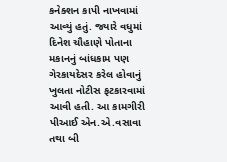કનેક્શન કાપી નાખવામાં આવ્યું હતું. જ્યારે વધુમાં દિનેશ ચૌહાણે પોતાના મકાનનું બાંધકામ પણ ગેરકાયદેસર કરેલ હોવાનું ખુલતા નોટીસ ફટકારવામાં આવી હતી. આ કામગીરી પીઆઈ એન.એ.વસાવા તથા બી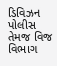ડિવિઝન પોલીસ તેમજ વિજ વિભાગ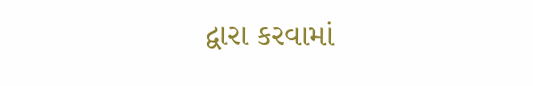દ્વારા કરવામાં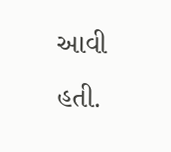આવી હતી.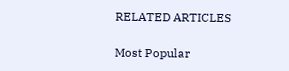RELATED ARTICLES

Most Popular